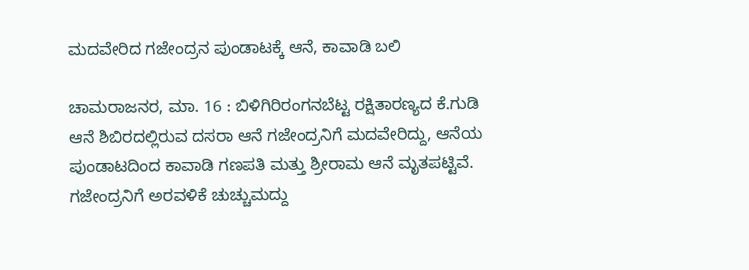ಮದವೇರಿದ ಗಜೇಂದ್ರನ ಪುಂಡಾಟಕ್ಕೆ ಆನೆ, ಕಾವಾಡಿ ಬಲಿ

ಚಾಮರಾಜನರ, ಮಾ. 16 : ಬಿಳಿಗಿರಿರಂಗನಬೆಟ್ಟ ರಕ್ಷಿತಾರಣ್ಯದ ಕೆ.ಗುಡಿ ಆನೆ ಶಿಬಿರದಲ್ಲಿರುವ ದಸರಾ ಆನೆ ಗಜೇಂದ್ರನಿಗೆ ಮದವೇರಿದ್ದು, ಆನೆಯ ಪುಂಡಾಟದಿಂದ ಕಾವಾಡಿ ಗಣಪತಿ ಮತ್ತು ಶ್ರೀರಾಮ ಆನೆ ಮೃತಪಟ್ಟಿವೆ. ಗಜೇಂದ್ರನಿಗೆ ಅರವಳಿಕೆ ಚುಚ್ಚುಮದ್ದು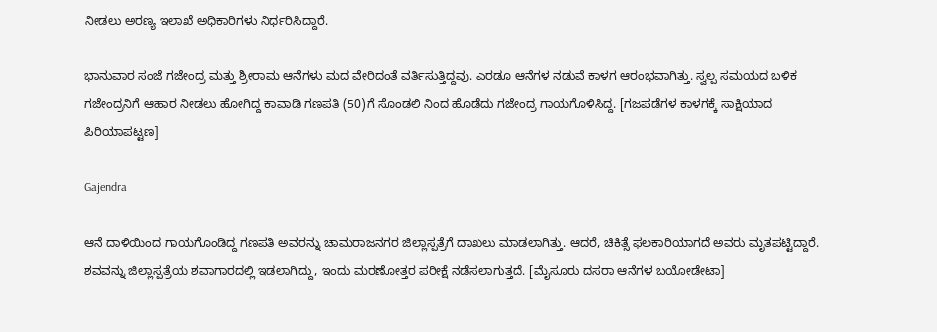ನೀಡಲು ಅರಣ್ಯ ಇಲಾಖೆ ಅಧಿಕಾರಿಗಳು ನಿರ್ಧರಿಸಿದ್ದಾರೆ.

ಭಾನುವಾರ ಸಂಜೆ ಗಜೇಂದ್ರ ಮತ್ತು ಶ್ರೀರಾಮ ಆನೆಗಳು ಮದ ವೇರಿದಂತೆ ವರ್ತಿಸುತ್ತಿದ್ದವು. ಎರಡೂ ಆನೆಗಳ ನಡುವೆ ಕಾಳಗ ಆರಂಭವಾಗಿತ್ತು. ಸ್ವಲ್ಪ ಸಮಯದ ಬಳಿಕ ಗಜೇಂದ್ರನಿಗೆ ಆಹಾರ ನೀಡಲು ಹೋಗಿದ್ದ ಕಾವಾಡಿ ಗಣಪತಿ (50)ಗೆ ಸೊಂಡಲಿ ನಿಂದ ಹೊಡೆದು ಗಜೇಂದ್ರ ಗಾಯಗೊಳಿಸಿದ್ದ. [ಗಜಪಡೆಗಳ ಕಾಳಗಕ್ಕೆ ಸಾಕ್ಷಿಯಾದ ಪಿರಿಯಾಪಟ್ಟಣ]

Gajendra

ಆನೆ ದಾಳಿಯಿಂದ ಗಾಯಗೊಂಡಿದ್ದ ಗಣಪತಿ ಅವರನ್ನು ಚಾಮರಾಜನಗರ ಜಿಲ್ಲಾಸ್ಪತ್ರೆಗೆ ದಾಖಲು ಮಾಡಲಾಗಿತ್ತು. ಆದರೆ, ಚಿಕಿತ್ಸೆ ಫಲಕಾರಿಯಾಗದೆ ಅವರು ಮೃತಪಟ್ಟಿದ್ದಾರೆ. ಶವವನ್ನು ಜಿಲ್ಲಾಸ್ಪತ್ರೆಯ ಶವಾಗಾರದಲ್ಲಿ ಇಡಲಾಗಿದ್ದು, ಇಂದು ಮರಣೋತ್ತರ ಪರೀಕ್ಷೆ ನಡೆಸಲಾಗುತ್ತದೆ. [ಮೈಸೂರು ದಸರಾ ಆನೆಗಳ ಬಯೋಡೇಟಾ]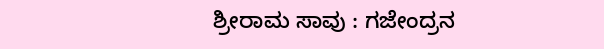ಶ್ರೀರಾಮ ಸಾವು : ಗಜೇಂದ್ರನ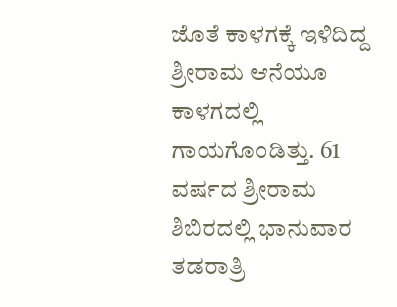ಜೊತೆ ಕಾಳಗಕ್ಕೆ ಇಳಿದಿದ್ದ ಶ್ರೀರಾಮ ಆನೆಯೂ ಕಾಳಗದಲ್ಲಿ ಗಾಯಗೊಂಡಿತ್ತು. 61 ವರ್ಷದ ಶ್ರೀರಾಮ ಶಿಬಿರದಲ್ಲಿ ಭಾನುವಾರ ತಡರಾತ್ರಿ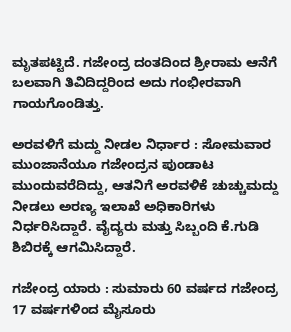ಮೃತಪಟ್ಟಿದೆ. ಗಜೇಂದ್ರ ದಂತದಿಂದ ಶ್ರೀರಾಮ ಆನೆಗೆ ಬಲವಾಗಿ ತಿವಿದಿದ್ದರಿಂದ ಅದು ಗಂಭೀರವಾಗಿ ಗಾಯಗೊಂಡಿತ್ತು.

ಅರವಳಿಗೆ ಮದ್ದು ನೀಡಲ ನಿರ್ಧಾರ : ಸೋಮವಾರ ಮುಂಜಾನೆಯೂ ಗಜೇಂದ್ರನ ಪುಂಡಾಟ ಮುಂದುವರೆದಿದ್ದು, ಆತನಿಗೆ ಅರವಳಿಕೆ ಚುಚ್ಚುಮದ್ದು ನೀಡಲು ಅರಣ್ಯ ಇಲಾಖೆ ಅಧಿಕಾರಿಗಳು ನಿರ್ಧರಿಸಿದ್ದಾರೆ. ವೈದ್ಯರು ಮತ್ತು ಸಿಬ್ಬಂದಿ ಕೆ.ಗುಡಿ ಶಿಬಿರಕ್ಕೆ ಆಗಮಿಸಿದ್ದಾರೆ.

ಗಜೇಂದ್ರ ಯಾರು : ಸುಮಾರು 60 ವರ್ಷದ ಗಜೇಂದ್ರ 17 ವರ್ಷಗಳಿಂದ ಮೈಸೂರು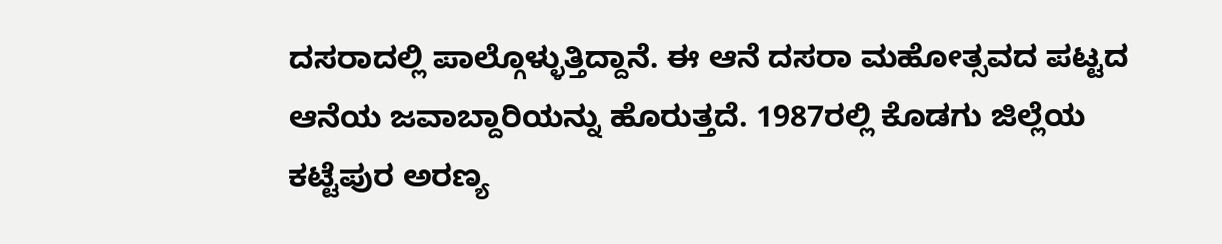ದಸರಾದಲ್ಲಿ ಪಾಲ್ಗೊಳ್ಳುತ್ತಿದ್ದಾನೆ. ಈ ಆನೆ ದಸರಾ ಮಹೋತ್ಸವದ ಪಟ್ಟದ ಆನೆಯ ಜವಾಬ್ದಾರಿಯನ್ನು ಹೊರುತ್ತದೆ. 1987ರಲ್ಲಿ ಕೊಡಗು ಜಿಲ್ಲೆಯ ಕಟ್ಟೆಪುರ ಅರಣ್ಯ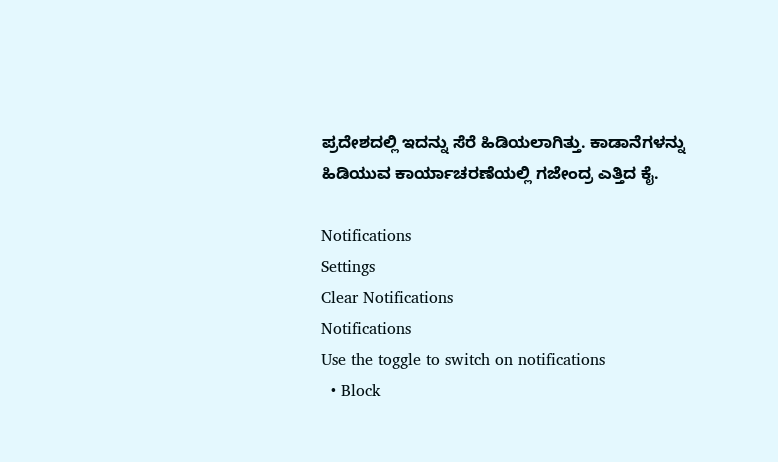ಪ್ರದೇಶದಲ್ಲಿ ಇದನ್ನು ಸೆರೆ ಹಿಡಿಯಲಾಗಿತ್ತು. ಕಾಡಾನೆಗಳನ್ನು ಹಿಡಿಯುವ ಕಾರ್ಯಾಚರಣೆಯಲ್ಲಿ ಗಜೇಂದ್ರ ಎತ್ತಿದ ಕೈ.

Notifications
Settings
Clear Notifications
Notifications
Use the toggle to switch on notifications
  • Block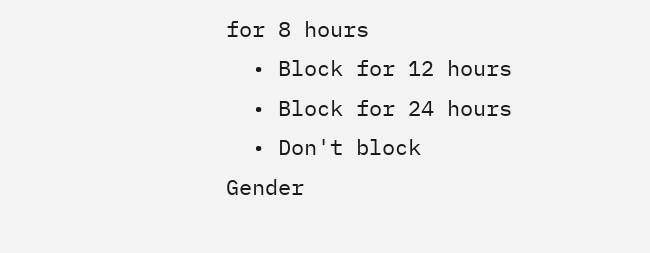for 8 hours
  • Block for 12 hours
  • Block for 24 hours
  • Don't block
Gender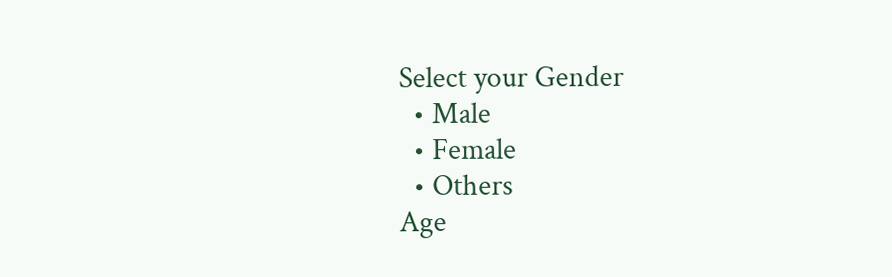Select your Gender
  • Male
  • Female
  • Others
Age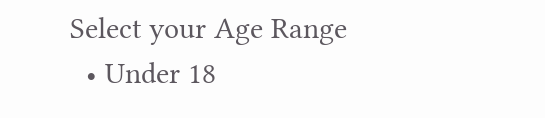Select your Age Range
  • Under 18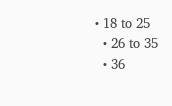• 18 to 25
  • 26 to 35
  • 36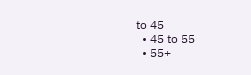to 45
  • 45 to 55
  • 55+